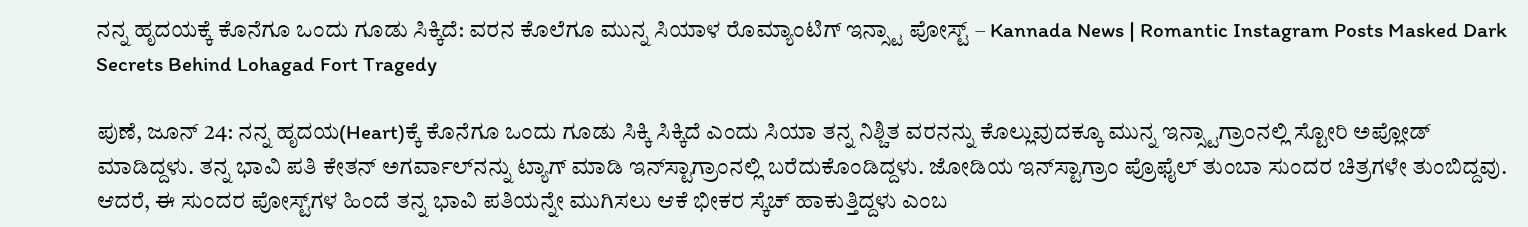ನನ್ನ ಹೃದಯಕ್ಕೆ ಕೊನೆಗೂ ಒಂದು ಗೂಡು ಸಿಕ್ಕಿದೆ: ವರನ ಕೊಲೆಗೂ ಮುನ್ನ ಸಿಯಾಳ ರೊಮ್ಯಾಂಟಿಗ್ ಇನ್ಸ್ಟಾ ಪೋಸ್ಟ್ – Kannada News | Romantic Instagram Posts Masked Dark Secrets Behind Lohagad Fort Tragedy

ಪುಣೆ, ಜೂನ್ 24: ನನ್ನ ಹೃದಯ(Heart)ಕ್ಕೆ ಕೊನೆಗೂ ಒಂದು ಗೂಡು ಸಿಕ್ಕಿ ಸಿಕ್ಕಿದೆ ಎಂದು ಸಿಯಾ ತನ್ನ ನಿಶ್ಚಿತ ವರನನ್ನು ಕೊಲ್ಲುವುದಕ್ಕೂ ಮುನ್ನ ಇನ್ಸ್ಟಾಗ್ರಾಂನಲ್ಲಿ ಸ್ಟೋರಿ ಅಪ್ಲೋಡ್ ಮಾಡಿದ್ದಳು. ತನ್ನ ಭಾವಿ ಪತಿ ಕೇತನ್ ಅಗರ್ವಾಲ್‌ನನ್ನು ಟ್ಯಾಗ್ ಮಾಡಿ ಇನ್‌ಸ್ಟಾಗ್ರಾಂನಲ್ಲಿ ಬರೆದುಕೊಂಡಿದ್ದಳು. ಜೋಡಿಯ ಇನ್‌ಸ್ಟಾಗ್ರಾಂ ಪ್ರೊಫೈಲ್ ತುಂಬಾ ಸುಂದರ ಚಿತ್ರಗಳೇ ತುಂಬಿದ್ದವು. ಆದರೆ, ಈ ಸುಂದರ ಪೋಸ್ಟ್‌ಗಳ ಹಿಂದೆ ತನ್ನ ಭಾವಿ ಪತಿಯನ್ನೇ ಮುಗಿಸಲು ಆಕೆ ಭೀಕರ ಸ್ಕೆಚ್ ಹಾಕುತ್ತಿದ್ದಳು ಎಂಬ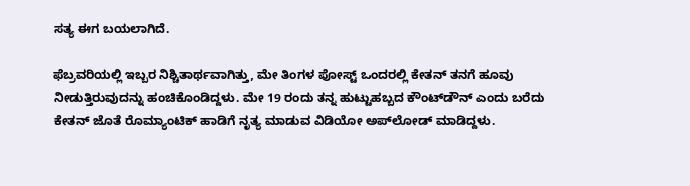ಸತ್ಯ ಈಗ ಬಯಲಾಗಿದೆ.

ಫೆಬ್ರವರಿಯಲ್ಲಿ ಇಬ್ಬರ ನಿಶ್ಚಿತಾರ್ಥವಾಗಿತ್ತು, ಮೇ ತಿಂಗಳ ಪೋಸ್ಟ್ ಒಂದರಲ್ಲಿ ಕೇತನ್ ತನಗೆ ಹೂವು ನೀಡುತ್ತಿರುವುದನ್ನು ಹಂಚಿಕೊಂಡಿದ್ದಳು. ಮೇ 19 ರಂದು ತನ್ನ ಹುಟ್ಟುಹಬ್ಬದ ಕೌಂಟ್‌ಡೌನ್‌ ಎಂದು ಬರೆದು ಕೇತನ್ ಜೊತೆ ರೊಮ್ಯಾಂಟಿಕ್ ಹಾಡಿಗೆ ನೃತ್ಯ ಮಾಡುವ ವಿಡಿಯೋ ಅಪ್‌ಲೋಡ್ ಮಾಡಿದ್ದಳು.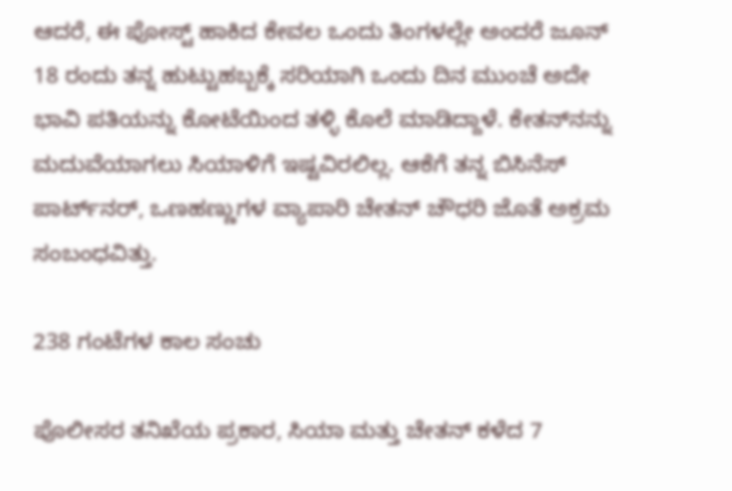ಆದರೆ, ಈ ಪೋಸ್ಟ್ ಹಾಕಿದ ಕೇವಲ ಒಂದು ತಿಂಗಳಲ್ಲೇ ಅಂದರೆ ಜೂನ್ 18 ರಂದು ತನ್ನ ಹುಟ್ಟುಹಬ್ಬಕ್ಕೆ ಸರಿಯಾಗಿ ಒಂದು ದಿನ ಮುಂಚೆ ಅದೇ ಭಾವಿ ಪತಿಯನ್ನು ಕೋಟೆಯಿಂದ ತಳ್ಳಿ ಕೊಲೆ ಮಾಡಿದ್ದಾಳೆ. ಕೇತನ್‌ನನ್ನು ಮದುವೆಯಾಗಲು ಸಿಯಾಳಿಗೆ ಇಷ್ಟವಿರಲಿಲ್ಲ. ಆಕೆಗೆ ತನ್ನ ಬಿಸಿನೆಸ್ ಪಾರ್ಟ್‌ನರ್, ಒಣಹಣ್ಣುಗಳ ವ್ಯಾಪಾರಿ ಚೇತನ್ ಚೌಧರಿ ಜೊತೆ ಅಕ್ರಮ ಸಂಬಂಧವಿತ್ತು.

238 ಗಂಟೆಗಳ ಕಾಲ ಸಂಚು

ಪೊಲೀಸರ ತನಿಖೆಯ ಪ್ರಕಾರ, ಸಿಯಾ ಮತ್ತು ಚೇತನ್ ಕಳೆದ 7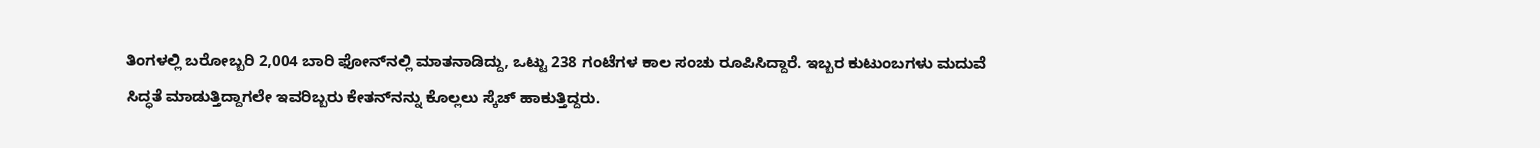ತಿಂಗಳಲ್ಲಿ ಬರೋಬ್ಬರಿ 2,004 ಬಾರಿ ಫೋನ್‌ನಲ್ಲಿ ಮಾತನಾಡಿದ್ದು, ಒಟ್ಟು 238 ಗಂಟೆಗಳ ಕಾಲ ಸಂಚು ರೂಪಿಸಿದ್ದಾರೆ. ಇಬ್ಬರ ಕುಟುಂಬಗಳು ಮದುವೆ ಸಿದ್ಧತೆ ಮಾಡುತ್ತಿದ್ದಾಗಲೇ ಇವರಿಬ್ಬರು ಕೇತನ್‌ನನ್ನು ಕೊಲ್ಲಲು ಸ್ಕೆಚ್ ಹಾಕುತ್ತಿದ್ದರು.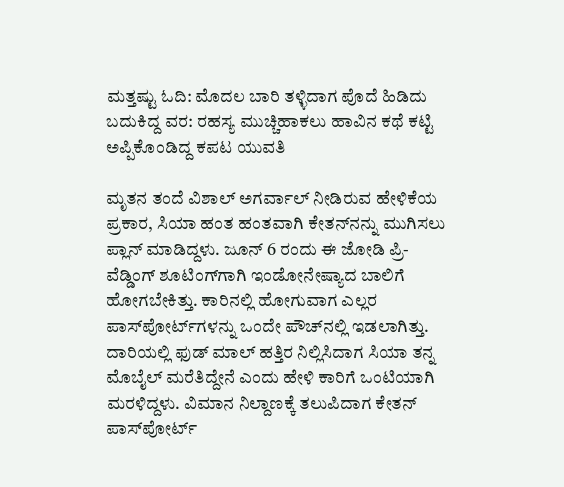ಮತ್ತಷ್ಟು ಓದಿ: ಮೊದಲ ಬಾರಿ ತಳ್ಳಿದಾಗ ಪೊದೆ ಹಿಡಿದು ಬದುಕಿದ್ದ ವರ: ರಹಸ್ಯ ಮುಚ್ಚಿಹಾಕಲು ಹಾವಿನ ಕಥೆ ಕಟ್ಟಿ ಅಪ್ಪಿಕೊಂಡಿದ್ದ ಕಪಟ ಯುವತಿ

ಮೃತನ ತಂದೆ ವಿಶಾಲ್ ಅಗರ್ವಾಲ್ ನೀಡಿರುವ ಹೇಳಿಕೆಯ ಪ್ರಕಾರ, ಸಿಯಾ ಹಂತ ಹಂತವಾಗಿ ಕೇತನ್‌ನನ್ನು ಮುಗಿಸಲು ಪ್ಲಾನ್ ಮಾಡಿದ್ದಳು. ಜೂನ್ 6 ರಂದು ಈ ಜೋಡಿ ಪ್ರಿ-ವೆಡ್ಡಿಂಗ್ ಶೂಟಿಂಗ್‌ಗಾಗಿ ಇಂಡೋನೇಷ್ಯಾದ ಬಾಲಿಗೆ ಹೋಗಬೇಕಿತ್ತು. ಕಾರಿನಲ್ಲಿ ಹೋಗುವಾಗ ಎಲ್ಲರ ಪಾಸ್‌ಪೋರ್ಟ್‌ಗಳನ್ನು ಒಂದೇ ಪೌಚ್‌ನಲ್ಲಿ ಇಡಲಾಗಿತ್ತು. ದಾರಿಯಲ್ಲಿ ಫುಡ್ ಮಾಲ್ ಹತ್ತಿರ ನಿಲ್ಲಿಸಿದಾಗ ಸಿಯಾ ತನ್ನ ಮೊಬೈಲ್ ಮರೆತಿದ್ದೇನೆ ಎಂದು ಹೇಳಿ ಕಾರಿಗೆ ಒಂಟಿಯಾಗಿ ಮರಳಿದ್ದಳು. ವಿಮಾನ ನಿಲ್ದಾಣಕ್ಕೆ ತಲುಪಿದಾಗ ಕೇತನ್ ಪಾಸ್‌ಪೋರ್ಟ್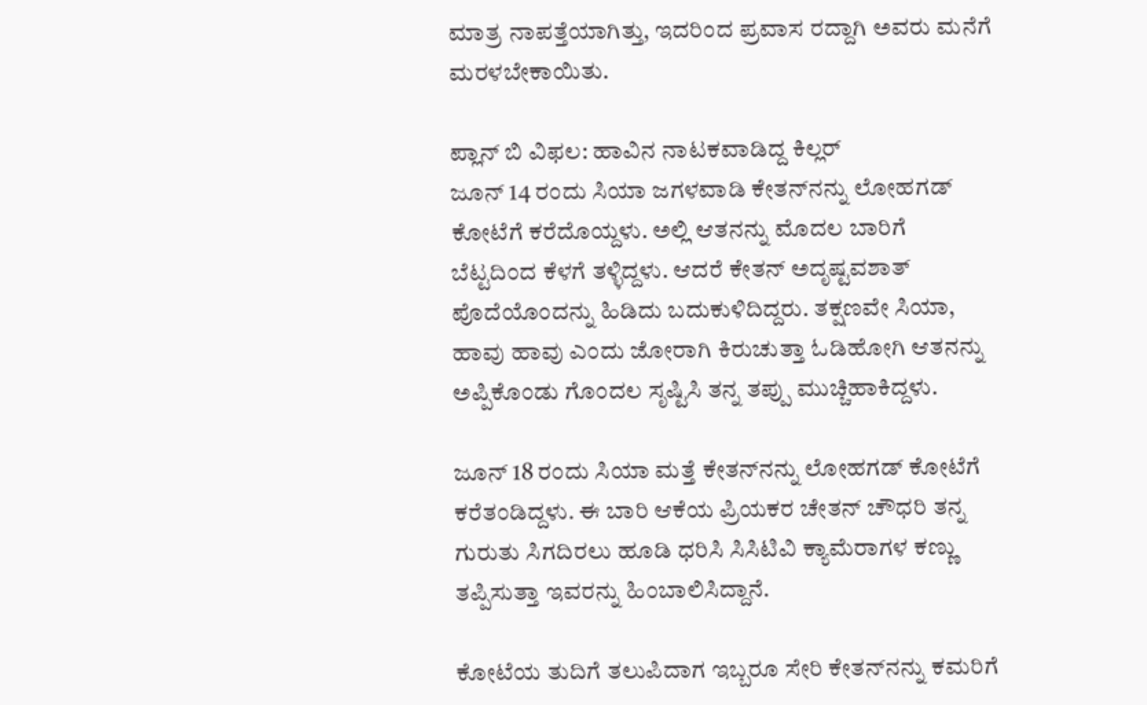ಮಾತ್ರ ನಾಪತ್ತೆಯಾಗಿತ್ತು, ಇದರಿಂದ ಪ್ರವಾಸ ರದ್ದಾಗಿ ಅವರು ಮನೆಗೆ ಮರಳಬೇಕಾಯಿತು.

ಪ್ಲಾನ್ ಬಿ ವಿಫಲ: ಹಾವಿನ ನಾಟಕವಾಡಿದ್ದ ಕಿಲ್ಲರ್
ಜೂನ್ 14 ರಂದು ಸಿಯಾ ಜಗಳವಾಡಿ ಕೇತನ್‌ನನ್ನು ಲೋಹಗಡ್ ಕೋಟೆಗೆ ಕರೆದೊಯ್ದಳು. ಅಲ್ಲಿ ಆತನನ್ನು ಮೊದಲ ಬಾರಿಗೆ ಬೆಟ್ಟದಿಂದ ಕೆಳಗೆ ತಳ್ಳಿದ್ದಳು. ಆದರೆ ಕೇತನ್ ಅದೃಷ್ಟವಶಾತ್ ಪೊದೆಯೊಂದನ್ನು ಹಿಡಿದು ಬದುಕುಳಿದಿದ್ದರು. ತಕ್ಷಣವೇ ಸಿಯಾ, ಹಾವು ಹಾವು ಎಂದು ಜೋರಾಗಿ ಕಿರುಚುತ್ತಾ ಓಡಿಹೋಗಿ ಆತನನ್ನು ಅಪ್ಪಿಕೊಂಡು ಗೊಂದಲ ಸೃಷ್ಟಿಸಿ ತನ್ನ ತಪ್ಪು ಮುಚ್ಚಿಹಾಕಿದ್ದಳು.

ಜೂನ್ 18 ರಂದು ಸಿಯಾ ಮತ್ತೆ ಕೇತನ್‌ನನ್ನು ಲೋಹಗಡ್ ಕೋಟೆಗೆ ಕರೆತಂಡಿದ್ದಳು. ಈ ಬಾರಿ ಆಕೆಯ ಪ್ರಿಯಕರ ಚೇತನ್ ಚೌಧರಿ ತನ್ನ ಗುರುತು ಸಿಗದಿರಲು ಹೂಡಿ ಧರಿಸಿ ಸಿಸಿಟಿವಿ ಕ್ಯಾಮೆರಾಗಳ ಕಣ್ಣು ತಪ್ಪಿಸುತ್ತಾ ಇವರನ್ನು ಹಿಂಬಾಲಿಸಿದ್ದಾನೆ.

ಕೋಟೆಯ ತುದಿಗೆ ತಲುಪಿದಾಗ ಇಬ್ಬರೂ ಸೇರಿ ಕೇತನ್‌ನನ್ನು ಕಮರಿಗೆ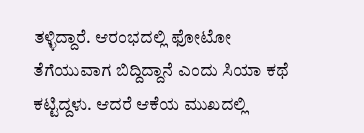ತಳ್ಳಿದ್ದಾರೆ. ಆರಂಭದಲ್ಲಿ ಫೋಟೋ ತೆಗೆಯುವಾಗ ಬಿದ್ದಿದ್ದಾನೆ ಎಂದು ಸಿಯಾ ಕಥೆ ಕಟ್ಟಿದ್ದಳು. ಆದರೆ ಆಕೆಯ ಮುಖದಲ್ಲಿ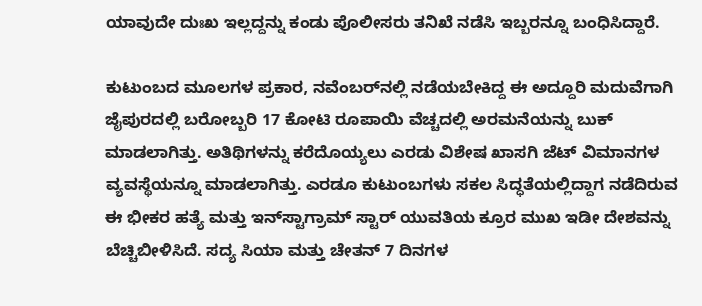ಯಾವುದೇ ದುಃಖ ಇಲ್ಲದ್ದನ್ನು ಕಂಡು ಪೊಲೀಸರು ತನಿಖೆ ನಡೆಸಿ ಇಬ್ಬರನ್ನೂ ಬಂಧಿಸಿದ್ದಾರೆ.

ಕುಟುಂಬದ ಮೂಲಗಳ ಪ್ರಕಾರ, ನವೆಂಬರ್‌ನಲ್ಲಿ ನಡೆಯಬೇಕಿದ್ದ ಈ ಅದ್ದೂರಿ ಮದುವೆಗಾಗಿ ಜೈಪುರದಲ್ಲಿ ಬರೋಬ್ಬರಿ 17 ಕೋಟಿ ರೂಪಾಯಿ ವೆಚ್ಚದಲ್ಲಿ ಅರಮನೆಯನ್ನು ಬುಕ್ ಮಾಡಲಾಗಿತ್ತು. ಅತಿಥಿಗಳನ್ನು ಕರೆದೊಯ್ಯಲು ಎರಡು ವಿಶೇಷ ಖಾಸಗಿ ಜೆಟ್ ವಿಮಾನಗಳ ವ್ಯವಸ್ಥೆಯನ್ನೂ ಮಾಡಲಾಗಿತ್ತು. ಎರಡೂ ಕುಟುಂಬಗಳು ಸಕಲ ಸಿದ್ಧತೆಯಲ್ಲಿದ್ದಾಗ ನಡೆದಿರುವ ಈ ಭೀಕರ ಹತ್ಯೆ ಮತ್ತು ಇನ್‌ಸ್ಟಾಗ್ರಾಮ್ ಸ್ಟಾರ್ ಯುವತಿಯ ಕ್ರೂರ ಮುಖ ಇಡೀ ದೇಶವನ್ನು ಬೆಚ್ಚಿಬೀಳಿಸಿದೆ. ಸದ್ಯ ಸಿಯಾ ಮತ್ತು ಚೇತನ್ 7 ದಿನಗಳ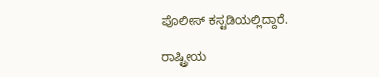ಪೊಲೀಸ್ ಕಸ್ಟಡಿಯಲ್ಲಿದ್ದಾರೆ.

ರಾಷ್ಟ್ರೀಯ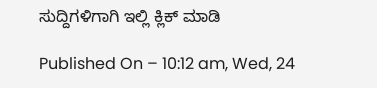ಸುದ್ದಿಗಳಿಗಾಗಿ ಇಲ್ಲಿ ಕ್ಲಿಕ್ ಮಾಡಿ

Published On – 10:12 am, Wed, 24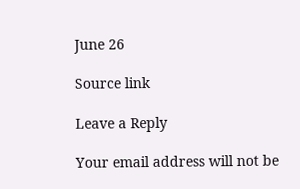June 26

Source link

Leave a Reply

Your email address will not be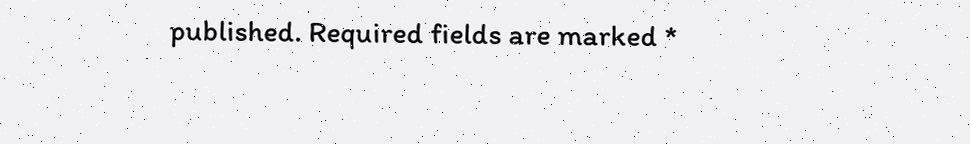published. Required fields are marked *